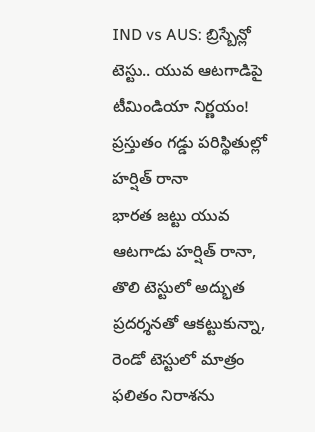IND vs AUS: బ్రిస్బేన్లో టెస్టు.. యువ ఆటగాడిపై టీమిండియా నిర్ణయం!
ప్రస్తుతం గడ్డు పరిస్థితుల్లో హర్షిత్ రానా
భారత జట్టు యువ ఆటగాడు హర్షిత్ రానా, తొలి టెస్టులో అద్భుత ప్రదర్శనతో ఆకట్టుకున్నా, రెండో టెస్టులో మాత్రం ఫలితం నిరాశను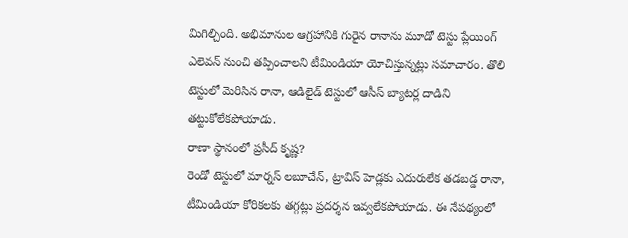మిగిల్చింది. అభిమానుల ఆగ్రహానికి గురైన రానాను మూడో టెస్టు ప్లేయింగ్ ఎలెవన్ నుంచి తప్పించాలని టీమిండియా యోచిస్తున్నట్లు సమాచారం. తొలి టెస్టులో మెరిసిన రానా, ఆడిలైడ్ టెస్టులో ఆసీస్ బ్యాటర్ల దాడిని తట్టుకోలేకపోయాడు.
రాణా స్థానంలో ప్రసీద్ కృష్ణ?
రెండో టెస్టులో మార్నస్ లబూచేన్, ట్రావిస్ హెడ్లకు ఎదురులేక తడబడ్డ రానా, టీమిండియా కోరికలకు తగ్గట్లు ప్రదర్శన ఇవ్వలేకపోయాడు. ఈ నేపథ్యంలో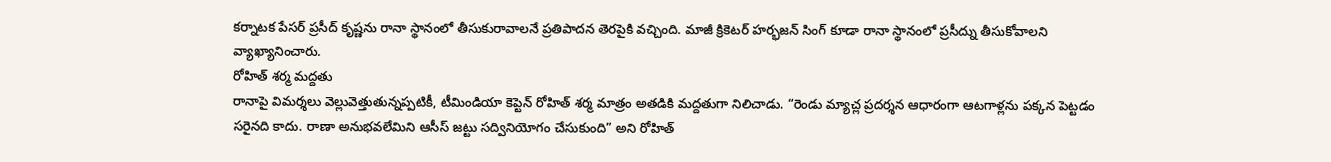కర్నాటక పేసర్ ప్రసీద్ కృష్ణను రానా స్థానంలో తీసుకురావాలనే ప్రతిపాదన తెరపైకి వచ్చింది. మాజీ క్రికెటర్ హర్భజన్ సింగ్ కూడా రానా స్థానంలో ప్రసీద్ను తీసుకోవాలని వ్యాఖ్యానించారు.
రోహిత్ శర్మ మద్దతు
రానాపై విమర్శలు వెల్లువెత్తుతున్నప్పటికీ, టీమిండియా కెప్టెన్ రోహిత్ శర్మ మాత్రం అతడికి మద్దతుగా నిలిచాడు. “రెండు మ్యాచ్ల ప్రదర్శన ఆధారంగా ఆటగాళ్లను పక్కన పెట్టడం సరైనది కాదు. రాణా అనుభవలేమిని ఆసీస్ జట్టు సద్వినియోగం చేసుకుంది” అని రోహిత్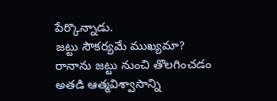పేర్కొన్నాడు.
జట్టు సౌకర్యమే ముఖ్యమా?
రానాను జట్టు నుంచి తొలగించడం అతడి ఆత్మవిశ్వాసాన్ని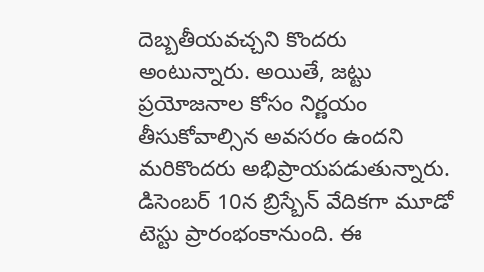దెబ్బతీయవచ్చని కొందరు అంటున్నారు. అయితే, జట్టు ప్రయోజనాల కోసం నిర్ణయం తీసుకోవాల్సిన అవసరం ఉందని మరికొందరు అభిప్రాయపడుతున్నారు.
డిసెంబర్ 10న బ్రిస్బేన్ వేదికగా మూడో టెస్టు ప్రారంభంకానుంది. ఈ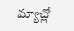మ్యాచ్లో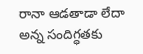రానా ఆడతాడా లేదా అన్న సందిగ్ధతకు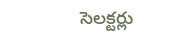సెలక్టర్లు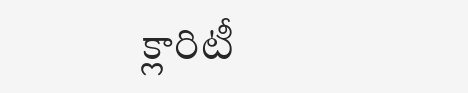క్లారిటీ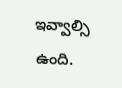ఇవ్వాల్సి ఉంది.